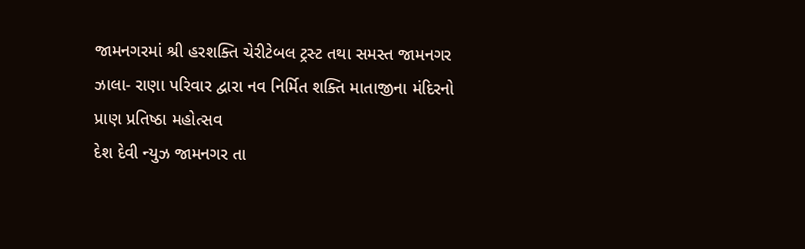જામનગરમાં શ્રી હરશક્તિ ચેરીટેબલ ટ્રસ્ટ તથા સમસ્ત જામનગર ઝાલા- રાણા પરિવાર દ્વારા નવ નિર્મિત શક્તિ માતાજીના મંદિરનો પ્રાણ પ્રતિષ્ઠા મહોત્સવ
દેશ દેવી ન્યુઝ જામનગર તા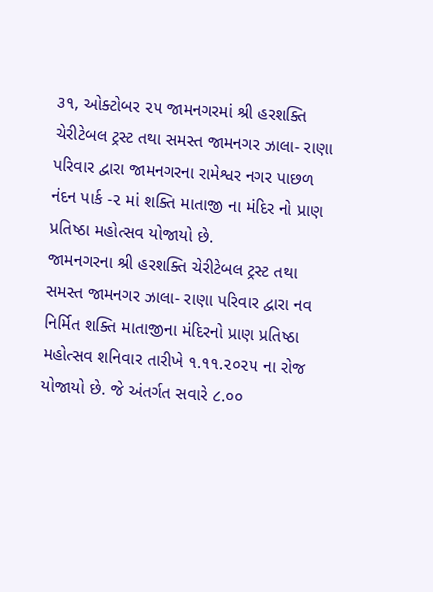૩૧, ઓક્ટોબર ૨૫ જામનગરમાં શ્રી હરશક્તિ ચેરીટેબલ ટ્રસ્ટ તથા સમસ્ત જામનગર ઝાલા- રાણા પરિવાર દ્વારા જામનગરના રામેશ્વર નગર પાછળ નંદન પાર્ક -૨ માં શક્તિ માતાજી ના મંદિર નો પ્રાણ પ્રતિષ્ઠા મહોત્સવ યોજાયો છે.
જામનગરના શ્રી હરશક્તિ ચેરીટેબલ ટ્રસ્ટ તથા સમસ્ત જામનગર ઝાલા- રાણા પરિવાર દ્વારા નવ નિર્મિત શક્તિ માતાજીના મંદિરનો પ્રાણ પ્રતિષ્ઠા મહોત્સવ શનિવાર તારીખે ૧.૧૧.૨૦૨૫ ના રોજ યોજાયો છે. જે અંતર્ગત સવારે ૮.૦૦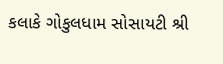કલાકે ગોકુલધામ સોસાયટી શ્રી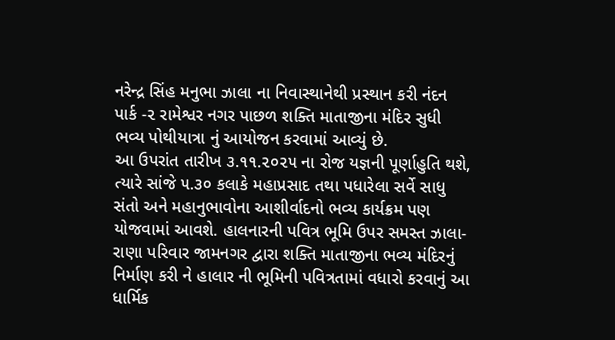નરેન્દ્ર સિંહ મનુભા ઝાલા ના નિવાસ્થાનેથી પ્રસ્થાન કરી નંદન પાર્ક -૨ રામેશ્વર નગર પાછળ શક્તિ માતાજીના મંદિર સુધી ભવ્ય પોથીયાત્રા નું આયોજન કરવામાં આવ્યું છે.
આ ઉપરાંત તારીખ ૩.૧૧.૨૦૨૫ ના રોજ યજ્ઞની પૂર્ણાહુતિ થશે, ત્યારે સાંજે ૫.૩૦ કલાકે મહાપ્રસાદ તથા પધારેલા સર્વે સાધુ સંતો અને મહાનુભાવોના આશીર્વાદનો ભવ્ય કાર્યક્રમ પણ યોજવામાં આવશે. હાલનારની પવિત્ર ભૂમિ ઉપર સમસ્ત ઝાલા-રાણા પરિવાર જામનગર દ્વારા શક્તિ માતાજીના ભવ્ય મંદિરનું નિર્માણ કરી ને હાલાર ની ભૂમિની પવિત્રતામાં વધારો કરવાનું આ ધાર્મિક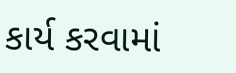કાર્ય કરવામાં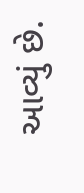આવ્યું છે.